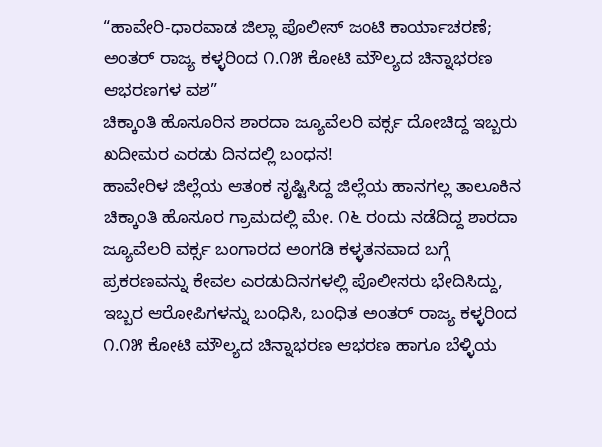“ಹಾವೇರಿ-ಧಾರವಾಡ ಜಿಲ್ಲಾ ಪೊಲೀಸ್ ಜಂಟಿ ಕಾರ್ಯಾಚರಣೆ; ಅಂತರ್ ರಾಜ್ಯ ಕಳ್ಳರಿಂದ ೧.೧೫ ಕೋಟಿ ಮೌಲ್ಯದ ಚಿನ್ನಾಭರಣ ಆಭರಣಗಳ ವಶ”
ಚಿಕ್ಕಾಂತಿ ಹೊಸೂರಿನ ಶಾರದಾ ಜ್ಯೂವೆಲರಿ ವರ್ಕ್ಸ ದೋಚಿದ್ದ ಇಬ್ಬರು ಖದೀಮರ ಎರಡು ದಿನದಲ್ಲಿ ಬಂಧನ!
ಹಾವೇರಿಳ ಜಿಲ್ಲೆಯ ಆತಂಕ ಸೃಷ್ಟಿಸಿದ್ದ ಜಿಲ್ಲೆಯ ಹಾನಗಲ್ಲ ತಾಲೂಕಿನ ಚಿಕ್ಕಾಂತಿ ಹೊಸೂರ ಗ್ರಾಮದಲ್ಲಿ ಮೇ. ೧೬ ರಂದು ನಡೆದಿದ್ದ ಶಾರದಾ ಜ್ಯೂವೆಲರಿ ವರ್ಕ್ಸ ಬಂಗಾರದ ಅಂಗಡಿ ಕಳ್ಳತನವಾದ ಬಗ್ಗೆ ಪ್ರಕರಣವನ್ನು ಕೇವಲ ಎರಡುದಿನಗಳಲ್ಲಿ ಪೊಲೀಸರು ಭೇದಿಸಿದ್ದು, ಇಬ್ಬರ ಆರೋಪಿಗಳನ್ನು ಬಂಧಿಸಿ, ಬಂಧಿತ ಅಂತರ್ ರಾಜ್ಯ ಕಳ್ಳರಿಂದ ೧.೧೫ ಕೋಟಿ ಮೌಲ್ಯದ ಚಿನ್ನಾಭರಣ ಆಭರಣ ಹಾಗೂ ಬೆಳ್ಳಿಯ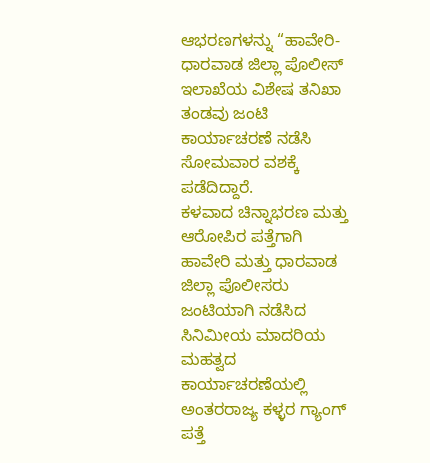ಆಭರಣಗಳನ್ನು “ಹಾವೇರಿ-ಧಾರವಾಡ ಜಿಲ್ಲಾ ಪೊಲೀಸ್ ಇಲಾಖೆಯ ವಿಶೇಷ ತನಿಖಾ ತಂಡವು ಜಂಟಿ ಕಾರ್ಯಾಚರಣೆ ನಡೆಸಿ ಸೋಮವಾರ ವಶಕ್ಕೆ ಪಡೆದಿದ್ದಾರೆ.
ಕಳವಾದ ಚಿನ್ನಾಭರಣ ಮತ್ತು ಆರೋಪಿರ ಪತ್ತೆಗಾಗಿ ಹಾವೇರಿ ಮತ್ತು ಧಾರವಾಡ ಜಿಲ್ಲಾ ಪೊಲೀಸರು ಜಂಟಿಯಾಗಿ ನಡೆಸಿದ ಸಿನಿಮೀಯ ಮಾದರಿಯ ಮಹತ್ವದ ಕಾರ್ಯಾಚರಣೆಯಲ್ಲಿ ಅಂತರರಾಜ್ಯ ಕಳ್ಳರ ಗ್ಯಾಂಗ್ ಪತ್ತೆ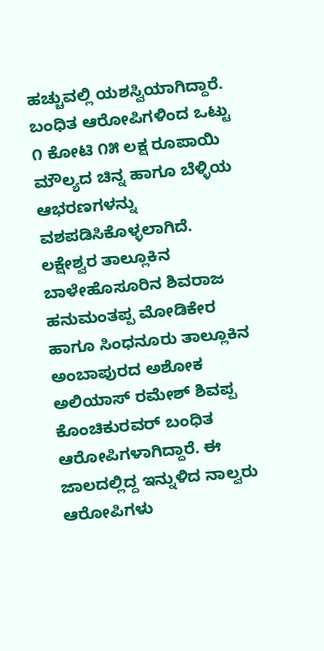ಹಚ್ಚುವಲ್ಲಿ ಯಶಸ್ವಿಯಾಗಿದ್ದಾರೆ. ಬಂಧಿತ ಆರೋಪಿಗಳಿಂದ ಒಟ್ಟು ೧ ಕೋಟಿ ೧೫ ಲಕ್ಷ ರೂಪಾಯಿ ಮೌಲ್ಯದ ಚಿನ್ನ ಹಾಗೂ ಬೆಳ್ಳಿಯ ಆಭರಣಗಳನ್ನು ವಶಪಡಿಸಿಕೊಳ್ಳಲಾಗಿದೆ. ಲಕ್ಷೇಶ್ವರ ತಾಲ್ಲೂಕಿನ ಬಾಳೇಹೊಸೂರಿನ ಶಿವರಾಜ ಹನುಮಂತಪ್ಪ ಮೋಡಿಕೇರ ಹಾಗೂ ಸಿಂಧನೂರು ತಾಲ್ಲೂಕಿನ ಅಂಬಾಪುರದ ಅಶೋಕ ಅಲಿಯಾಸ್ ರಮೇಶ್ ಶಿವಪ್ಪ ಕೊಂಚಿಕುರವರ್ ಬಂಧಿತ ಆರೋಪಿಗಳಾಗಿದ್ದಾರೆ. ಈ ಜಾಲದಲ್ಲಿದ್ದ ಇನ್ನುಳಿದ ನಾಲ್ವರು ಆರೋಪಿಗಳು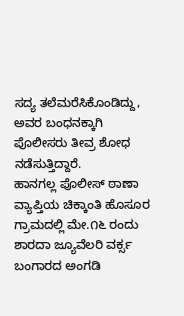ಸದ್ಯ ತಲೆಮರೆಸಿಕೊಂಡಿದ್ದು, ಅವರ ಬಂಧನಕ್ಕಾಗಿ ಪೊಲೀಸರು ತೀವ್ರ ಶೋಧ ನಡೆಸುತ್ತಿದ್ದಾರೆ.
ಹಾನಗಲ್ಲ ಪೊಲೀಸ್ ಠಾಣಾ ವ್ಯಾಪ್ತಿಯ ಚಿಕ್ಕಾಂತಿ ಹೊಸೂರ ಗ್ರಾಮದಲ್ಲಿ ಮೇ.೧೬ ರಂದು ಶಾರದಾ ಜ್ಯೂವೆಲರಿ ವರ್ಕ್ಸ ಬಂಗಾರದ ಅಂಗಡಿ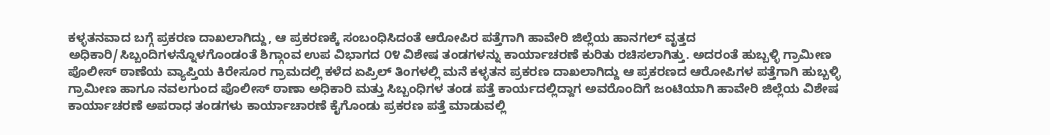ಕಳ್ಳತನವಾದ ಬಗ್ಗೆ ಪ್ರಕರಣ ದಾಖಲಾಗಿದ್ದು, ಆ ಪ್ರಕರಣಕ್ಕೆ ಸಂಬಂಧಿಸಿದಂತೆ ಆರೋಪಿರ ಪತ್ತೆಗಾಗಿ ಹಾವೇರಿ ಜಿಲ್ಲೆಯ ಹಾನಗಲ್ ವೃತ್ತದ ಅಧಿಕಾರಿ/ಸಿಬ್ಬಂದಿಗಳನ್ನೊಳಗೊಂಡಂತೆ ಶಿಗ್ಗಾಂವ ಉಪ ವಿಭಾಗದ ೦೪ ವಿಶೇಷ ತಂಡಗಳನ್ನು ಕಾರ್ಯಾಚರಣೆ ಕುರಿತು ರಚಿಸಲಾಗಿತ್ತು. ಅದರಂತೆ ಹುಬ್ಬಳ್ಳಿ ಗ್ರಾಮೀಣ ಪೊಲೀಸ್ ಠಾಣೆಯ ವ್ಯಾಪ್ತಿಯ ಕಿರೇಸೂರ ಗ್ರಾಮದಲ್ಲಿ ಕಳೆದ ಏಪ್ರಿಲ್ ತಿಂಗಳಲ್ಲಿ ಮನೆ ಕಳ್ಳತನ ಪ್ರಕರಣ ದಾಖಲಾಗಿದ್ದು ಆ ಪ್ರಕರಣದ ಆರೋಪಿಗಳ ಪತ್ತೆಗಾಗಿ ಹುಬ್ಬಳ್ಳಿ ಗ್ರಾಮೀಣ ಹಾಗೂ ನವಲಗುಂದ ಪೊಲೀಸ್ ಠಾಣಾ ಅಧಿಕಾರಿ ಮತ್ತು ಸಿಬ್ಬಂಧಿಗಳ ತಂಡ ಪತ್ತೆ ಕಾರ್ಯದಲ್ಲಿದ್ದಾಗ ಅವರೊಂದಿಗೆ ಜಂಟಿಯಾಗಿ ಹಾವೇರಿ ಜಿಲ್ಲೆಯ ವಿಶೇಷ ಕಾರ್ಯಾಚರಣೆ ಅಪರಾಧ ತಂಡಗಳು ಕಾರ್ಯಾಚಾರಣೆ ಕೈಗೊಂಡು ಪ್ರಕರಣ ಪತ್ತೆ ಮಾಡುವಲ್ಲಿ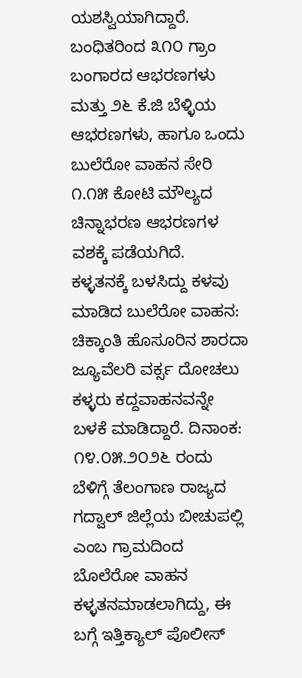ಯಶಸ್ವಿಯಾಗಿದ್ದಾರೆ.
ಬಂಧಿತರಿಂದ ೩೧೦ ಗ್ರಾಂ ಬಂಗಾರದ ಆಭರಣಗಳು ಮತ್ತು ೨೬ ಕೆ.ಜಿ ಬೆಳ್ಳಿಯ ಆಭರಣಗಳು, ಹಾಗೂ ಒಂದು ಬುಲೆರೋ ವಾಹನ ಸೇರಿ ೧.೧೫ ಕೋಟಿ ಮೌಲ್ಯದ ಚಿನ್ನಾಭರಣ ಆಭರಣಗಳ ವಶಕ್ಕೆ ಪಡೆಯಗಿದೆ.
ಕಳ್ಳತನಕ್ಕೆ ಬಳಸಿದ್ದು ಕಳವು ಮಾಡಿದ ಬುಲೆರೋ ವಾಹನ: ಚಿಕ್ಕಾಂತಿ ಹೊಸೂರಿನ ಶಾರದಾ ಜ್ಯೂವೆಲರಿ ವರ್ಕ್ಸ ದೋಚಲು ಕಳ್ಳರು ಕದ್ದವಾಹನವನ್ನೇ ಬಳಕೆ ಮಾಡಿದ್ದಾರೆ. ದಿನಾಂಕ: ೧೪.೦೫.೨೦೨೬ ರಂದು ಬೆಳಿಗ್ಗೆ ತೆಲಂಗಾಣ ರಾಜ್ಯದ ಗದ್ವಾಲ್ ಜಿಲ್ಲೆಯ ಬೀಚುಪಲ್ಲಿ ಎಂಬ ಗ್ರಾಮದಿಂದ ಬೊಲೆರೋ ವಾಹನ ಕಳ್ಳತನಮಾಡಲಾಗಿದ್ದು, ಈ ಬಗ್ಗೆ ಇತ್ತಿಕ್ಯಾಲ್ ಪೊಲೀಸ್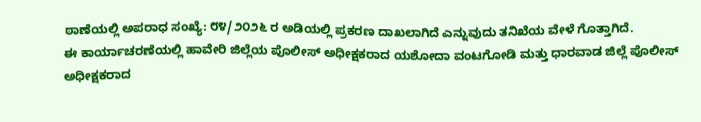ಠಾಣೆಯಲ್ಲಿ ಅಪರಾಧ ಸಂಖ್ಯೆ: ೮೪/೨೦೨೬ ರ ಅಡಿಯಲ್ಲಿ ಪ್ರಕರಣ ದಾಖಲಾಗಿದೆ ಎನ್ನುವುದು ತನಿಖೆಯ ವೇಳೆ ಗೊತ್ತಾಗಿದೆ.
ಈ ಕಾರ್ಯಾಚರಣೆಯಲ್ಲಿ ಹಾವೇರಿ ಜಿಲ್ಲೆಯ ಪೊಲೀಸ್ ಅಧೀಕ್ಷಕರಾದ ಯಶೋದಾ ವಂಟಗೋಡಿ ಮತ್ತು ಧಾರವಾಡ ಜಿಲ್ಲೆ ಪೊಲೀಸ್ ಅಧೀಕ್ಷಕರಾದ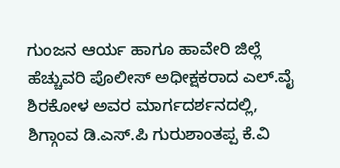ಗುಂಜನ ಆರ್ಯ ಹಾಗೂ ಹಾವೇರಿ ಜಿಲ್ಲೆ ಹೆಚ್ಚುವರಿ ಪೊಲೀಸ್ ಅಧೀಕ್ಷಕರಾದ ಎಲ್.ವೈ ಶಿರಕೋಳ ಅವರ ಮಾರ್ಗದರ್ಶನದಲ್ಲಿ, ಶಿಗ್ಗಾಂವ ಡಿ.ಎಸ್.ಪಿ ಗುರುಶಾಂತಪ್ಪ ಕೆ.ವಿ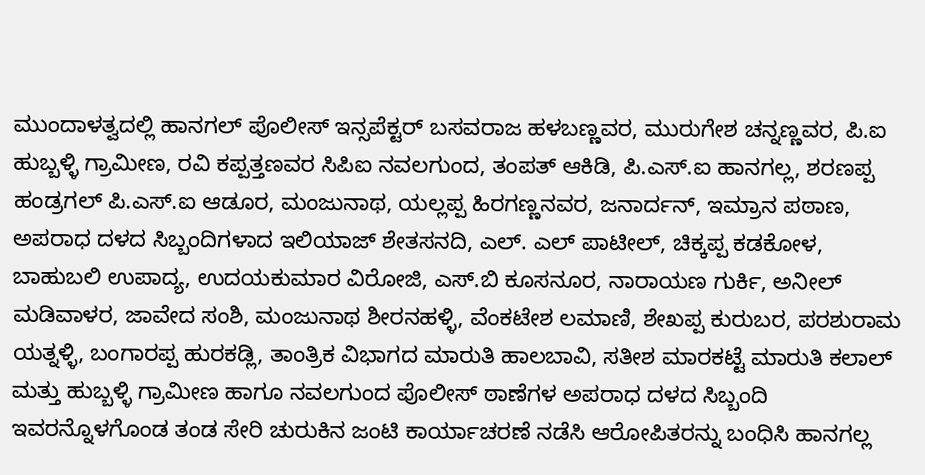ಮುಂದಾಳತ್ವದಲ್ಲಿ ಹಾನಗಲ್ ಪೊಲೀಸ್ ಇನ್ಸಪೆಕ್ಟರ್ ಬಸವರಾಜ ಹಳಬಣ್ಣವರ, ಮುರುಗೇಶ ಚನ್ನಣ್ಣವರ, ಪಿ.ಐ ಹುಬ್ಬಳ್ಳಿ ಗ್ರಾಮೀಣ, ರವಿ ಕಪ್ಪತ್ತಣವರ ಸಿಪಿಐ ನವಲಗುಂದ, ತಂಪತ್ ಆಕಿಡಿ, ಪಿ.ಎಸ್.ಐ ಹಾನಗಲ್ಲ, ಶರಣಪ್ಪ ಹಂಡ್ರಗಲ್ ಪಿ.ಎಸ್.ಐ ಆಡೂರ, ಮಂಜುನಾಥ, ಯಲ್ಲಪ್ಪ ಹಿರಗಣ್ಣನವರ, ಜನಾರ್ದನ್, ಇಮ್ರಾನ ಪಠಾಣ, ಅಪರಾಧ ದಳದ ಸಿಬ್ಬಂದಿಗಳಾದ ಇಲಿಯಾಜ್ ಶೇತಸನದಿ, ಎಲ್. ಎಲ್ ಪಾಟೀಲ್, ಚಿಕ್ಕಪ್ಪ ಕಡಕೋಳ, ಬಾಹುಬಲಿ ಉಪಾದ್ಯ, ಉದಯಕುಮಾರ ವಿರೋಜಿ, ಎಸ್.ಬಿ ಕೂಸನೂರ, ನಾರಾಯಣ ಗುರ್ಕಿ, ಅನೀಲ್ ಮಡಿವಾಳರ, ಜಾವೇದ ಸಂಶಿ, ಮಂಜುನಾಥ ಶೀರನಹಳ್ಳಿ, ವೆಂಕಟೇಶ ಲಮಾಣಿ, ಶೇಖಪ್ಪ ಕುರುಬರ, ಪರಶುರಾಮ ಯತ್ನಳ್ಳಿ, ಬಂಗಾರಪ್ಪ ಹುರಕಡ್ಲಿ, ತಾಂತ್ರಿಕ ವಿಭಾಗದ ಮಾರುತಿ ಹಾಲಬಾವಿ, ಸತೀಶ ಮಾರಕಟ್ಟೆ ಮಾರುತಿ ಕಲಾಲ್ ಮತ್ತು ಹುಬ್ಬಳ್ಳಿ ಗ್ರಾಮೀಣ ಹಾಗೂ ನವಲಗುಂದ ಪೊಲೀಸ್ ಠಾಣೆಗಳ ಅಪರಾಧ ದಳದ ಸಿಬ್ಬಂದಿ ಇವರನ್ನೊಳಗೊಂಡ ತಂಡ ಸೇರಿ ಚುರುಕಿನ ಜಂಟಿ ಕಾರ್ಯಾಚರಣೆ ನಡೆಸಿ ಆರೋಪಿತರನ್ನು ಬಂಧಿಸಿ ಹಾನಗಲ್ಲ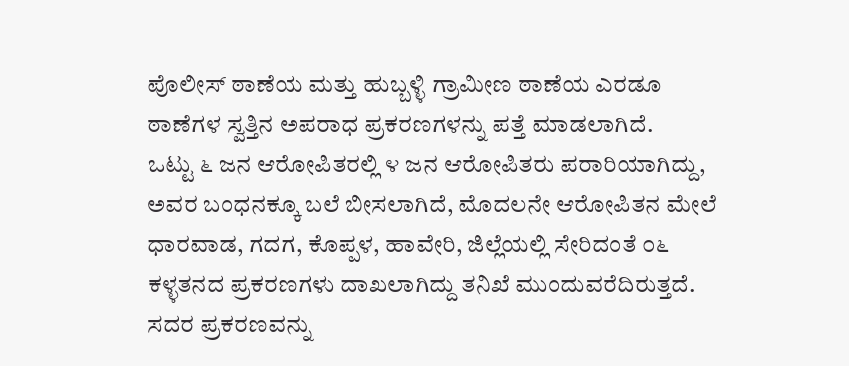ಪೊಲೀಸ್ ಠಾಣೆಯ ಮತ್ತು ಹುಬ್ಬಳ್ಳಿ ಗ್ರಾಮೀಣ ಠಾಣೆಯ ಎರಡೂ ಠಾಣೆಗಳ ಸ್ವತ್ತಿನ ಅಪರಾಧ ಪ್ರಕರಣಗಳನ್ನು ಪತ್ತೆ ಮಾಡಲಾಗಿದೆ.
ಒಟ್ಟು ೬ ಜನ ಆರೋಪಿತರಲ್ಲಿ ೪ ಜನ ಆರೋಪಿತರು ಪರಾರಿಯಾಗಿದ್ದು, ಅವರ ಬಂಧನಕ್ಕೂ ಬಲೆ ಬೀಸಲಾಗಿದೆ, ಮೊದಲನೇ ಆರೋಪಿತನ ಮೇಲೆ ಧಾರವಾಡ, ಗದಗ, ಕೊಪ್ಪಳ, ಹಾವೇರಿ, ಜಿಲ್ಲೆಯಲ್ಲಿ ಸೇರಿದಂತೆ ೦೬ ಕಳ್ಳತನದ ಪ್ರಕರಣಗಳು ದಾಖಲಾಗಿದ್ದು ತನಿಖೆ ಮುಂದುವರೆದಿರುತ್ತದೆ. ಸದರ ಪ್ರಕರಣವನ್ನು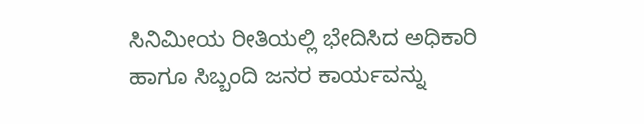ಸಿನಿಮೀಯ ರೀತಿಯಲ್ಲಿ ಭೇದಿಸಿದ ಅಧಿಕಾರಿ ಹಾಗೂ ಸಿಬ್ಬಂದಿ ಜನರ ಕಾರ್ಯವನ್ನು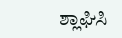ಶ್ಲಾಘಿಸಿ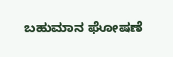ಬಹುಮಾನ ಘೋಷಣೆ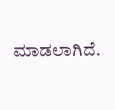ಮಾಡಲಾಗಿದೆ.